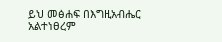ይህ መፅሐፍ በእግዚአብሔር አልተነፀረም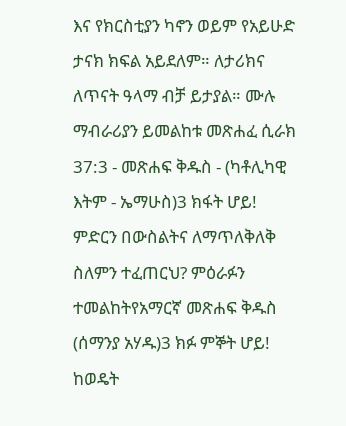እና የክርስቲያን ካኖን ወይም የአይሁድ ታናክ ክፍል አይደለም። ለታሪክና ለጥናት ዓላማ ብቻ ይታያል። ሙሉ ማብራሪያን ይመልከቱ መጽሐፈ ሲራክ 37:3 - መጽሐፍ ቅዱስ - (ካቶሊካዊ እትም - ኤማሁስ)3 ክፋት ሆይ! ምድርን በውስልትና ለማጥለቅለቅ ስለምን ተፈጠርህ? ምዕራፉን ተመልከትየአማርኛ መጽሐፍ ቅዱስ (ሰማንያ አሃዱ)3 ክፉ ምኞት ሆይ! ከወዴት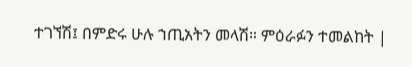ተገኘሽ፤ በምድሩ ሁሉ ኀጢአትን መላሽ። ምዕራፉን ተመልከት |